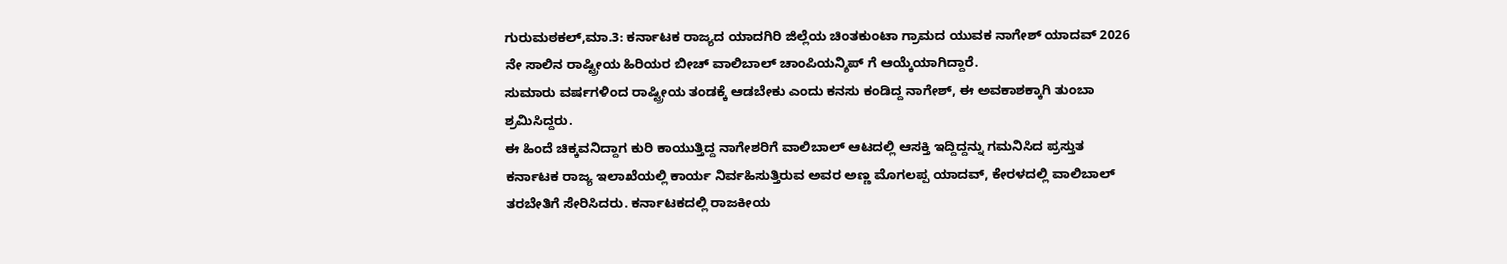ಗುರುಮಠಕಲ್,ಮಾ.3: ಕರ್ನಾಟಕ ರಾಜ್ಯದ ಯಾದಗಿರಿ ಜಿಲ್ಲೆಯ ಚಿಂತಕುಂಟಾ ಗ್ರಾಮದ ಯುವಕ ನಾಗೇಶ್ ಯಾದವ್ 2026 ನೇ ಸಾಲಿನ ರಾಷ್ಟ್ರೀಯ ಹಿರಿಯರ ಬೀಚ್ ವಾಲಿಬಾಲ್ ಚಾಂಪಿಯನ್ಶಿಪ್ ಗೆ ಆಯ್ಕೆಯಾಗಿದ್ದಾರೆ.
ಸುಮಾರು ವರ್ಷಗಳಿಂದ ರಾಷ್ಟ್ರೀಯ ತಂಡಕ್ಕೆ ಆಡಬೇಕು ಎಂದು ಕನಸು ಕಂಡಿದ್ದ ನಾಗೇಶ್, ಈ ಅವಕಾಶಕ್ಕಾಗಿ ತುಂಬಾ ಶ್ರಮಿಸಿದ್ದರು.
ಈ ಹಿಂದೆ ಚಿಕ್ಕವನಿದ್ದಾಗ ಕುರಿ ಕಾಯುತ್ತಿದ್ದ ನಾಗೇಶರಿಗೆ ವಾಲಿಬಾಲ್ ಆಟದಲ್ಲಿ ಆಸಕ್ತಿ ಇದ್ದಿದ್ದನ್ನು ಗಮನಿಸಿದ ಪ್ರಸ್ತುತ ಕರ್ನಾಟಕ ರಾಜ್ಯ ಇಲಾಖೆಯಲ್ಲಿ ಕಾರ್ಯ ನಿರ್ವಹಿಸುತ್ತಿರುವ ಅವರ ಅಣ್ಣ ಮೊಗಲಪ್ಪ ಯಾದವ್, ಕೇರಳದಲ್ಲಿ ವಾಲಿಬಾಲ್ ತರಬೇತಿಗೆ ಸೇರಿಸಿದರು. ಕರ್ನಾಟಕದಲ್ಲಿ ರಾಜಕೀಯ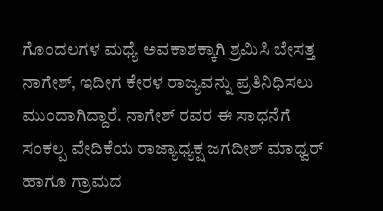ಗೊಂದಲಗಳ ಮಧ್ಯೆ ಅವಕಾಶಕ್ಕಾಗಿ ಶ್ರಮಿಸಿ ಬೇಸತ್ತ ನಾಗೇಶ್, ಇದೀಗ ಕೇರಳ ರಾಜ್ಯವನ್ನು ಪ್ರತಿನಿಧಿಸಲು ಮುಂದಾಗಿದ್ದಾರೆ. ನಾಗೇಶ್ ರವರ ಈ ಸಾಧನೆಗೆ ಸಂಕಲ್ಪ ವೇದಿಕೆಯ ರಾಜ್ಯಾಧ್ಯಕ್ಷ ಜಗದೀಶ್ ಮಾಧ್ವರ್ ಹಾಗೂ ಗ್ರಾಮದ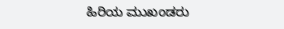ಹಿರಿಯ ಮುಖಂಡರು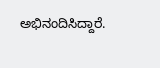ಅಭಿನಂದಿಸಿದ್ದಾರೆ.